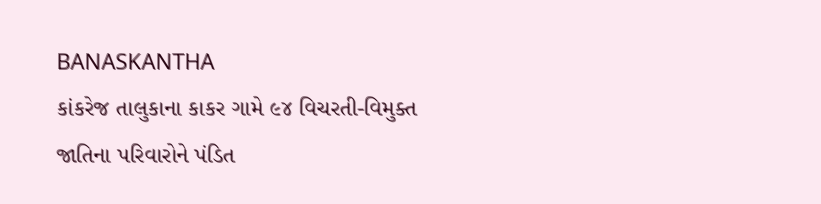BANASKANTHA
કાંકરેજ તાલુકાના કાકર ગામે ૯૪ વિચરતી-વિમુક્ત જાતિના પરિવારોને પંડિત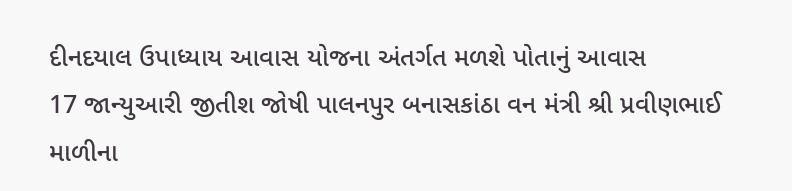દીનદયાલ ઉપાધ્યાય આવાસ યોજના અંતર્ગત મળશે પોતાનું આવાસ
17 જાન્યુઆરી જીતીશ જોષી પાલનપુર બનાસકાંઠા વન મંત્રી શ્રી પ્રવીણભાઈ માળીના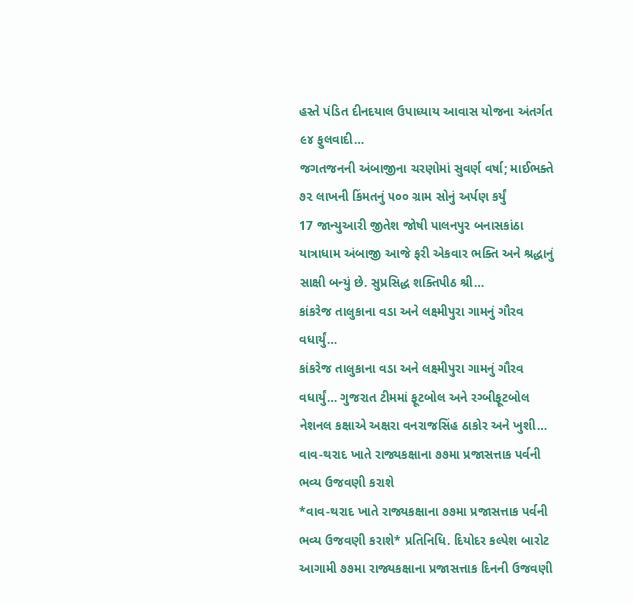હસ્તે પંડિત દીનદયાલ ઉપાધ્યાય આવાસ યોજના અંતર્ગત ૯૪ ફુલવાદી…
જગતજનની અંબાજીના ચરણોમાં સુવર્ણ વર્ષા; માઈભક્તે ૭૨ લાખની કિંમતનું ૫૦૦ ગ્રામ સોનું અર્પણ કર્યું
17 જાન્યુઆરી જીતેશ જોષી પાલનપુર બનાસકાંઠા યાત્રાધામ અંબાજી આજે ફરી એકવાર ભક્તિ અને શ્રદ્ધાનું સાક્ષી બન્યું છે. સુપ્રસિદ્ધ શક્તિપીઠ શ્રી…
કાંકરેજ તાલુકાના વડા અને લક્ષ્મીપુરા ગામનું ગૌરવ વધાર્યું…
કાંકરેજ તાલુકાના વડા અને લક્ષ્મીપુરા ગામનું ગૌરવ વધાર્યું… ગુજરાત ટીમમાં ફૂટબોલ અને રગ્બીફૂટબોલ નેશનલ કક્ષાએ અક્ષરા વનરાજસિંહ ઠાકોર અને ખુશી…
વાવ-થરાદ ખાતે રાજ્યકક્ષાના ૭૭મા પ્રજાસત્તાક પર્વની ભવ્ય ઉજવણી કરાશે
*વાવ-થરાદ ખાતે રાજ્યકક્ષાના ૭૭મા પ્રજાસત્તાક પર્વની ભવ્ય ઉજવણી કરાશે* પ્રતિનિધિ. દિયોદર કલ્પેશ બારોટ આગામી ૭૭મા રાજ્યકક્ષાના પ્રજાસત્તાક દિનની ઉજવણી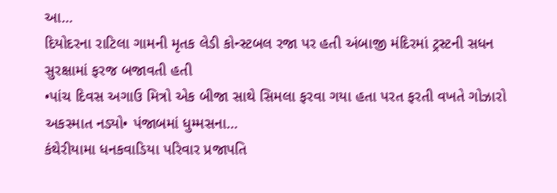આ…
દિયોદરના રાટિલા ગામની મૃતક લેડી કોન્સ્ટબલ રજા પર હતી અંબાજી મંદિરમાં ટ્રસ્ટની સધન સુરક્ષામાં ફરજ બજાવતી હતી
•પાંચ દિવસ અગાઉ મિત્રો એક બીજા સાથે સિમલા ફરવા ગયા હતા પરત ફરતી વખતે ગોઝારો અકસ્માત નડ્યો• પંજાબમાં ધુમ્મસના…
કંથેરીયામા ધનકવાડિયા પરિવાર પ્રજાપતિ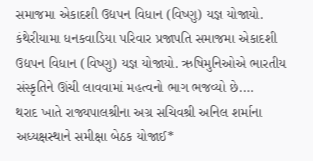સમાજમા એકાદશી ઉદ્યપન વિધાન (વિષ્ણુ) યજ્ઞ યોજાયો.
કંથેરીયામા ધનકવાડિયા પરિવાર પ્રજાપતિ સમાજમા એકાદશી ઉદ્યપન વિધાન (વિષ્ણુ) યજ્ઞ યોજાયો. ઋષિમુનિઓએ ભારતીય સંસ્કૃતિને ઊંચી લાવવામાં મહત્વનો ભાગ ભજવ્યો છે.…
થરાદ ખાતે રાજ્યપાલશ્રીના અગ્ર સચિવશ્રી અનિલ શર્માના અધ્યક્ષસ્થાને સમીક્ષા બેઠક યોજાઈ*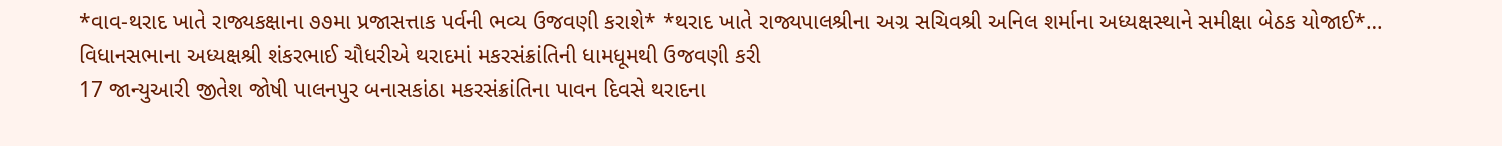*વાવ-થરાદ ખાતે રાજ્યકક્ષાના ૭૭મા પ્રજાસત્તાક પર્વની ભવ્ય ઉજવણી કરાશે* *થરાદ ખાતે રાજ્યપાલશ્રીના અગ્ર સચિવશ્રી અનિલ શર્માના અધ્યક્ષસ્થાને સમીક્ષા બેઠક યોજાઈ*…
વિધાનસભાના અધ્યક્ષશ્રી શંકરભાઈ ચૌધરીએ થરાદમાં મકરસંક્રાંતિની ધામધૂમથી ઉજવણી કરી
17 જાન્યુઆરી જીતેશ જોષી પાલનપુર બનાસકાંઠા મકરસંક્રાંતિના પાવન દિવસે થરાદના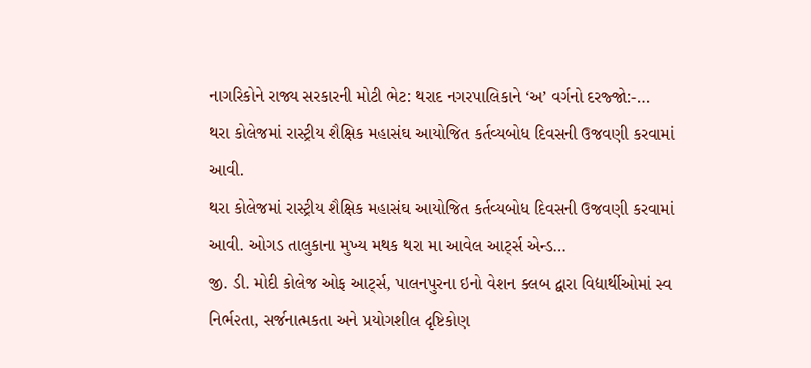નાગરિકોને રાજ્ય સરકારની મોટી ભેટ: થરાદ નગરપાલિકાને ‘અ’ વર્ગનો દરજ્જો:-…
થરા કોલેજમાં રાસ્ટ્રીય શૈક્ષિક મહાસંઘ આયોજિત કર્તવ્યબોધ દિવસની ઉજવણી કરવામાં આવી.
થરા કોલેજમાં રાસ્ટ્રીય શૈક્ષિક મહાસંઘ આયોજિત કર્તવ્યબોધ દિવસની ઉજવણી કરવામાં આવી. ઓગડ તાલુકાના મુખ્ય મથક થરા મા આવેલ આર્ટ્સ એન્ડ…
જી. ડી. મોદી કોલેજ ઓફ આર્ટ્સ, પાલનપુરના ઇનો વેશન ક્લબ દ્વારા વિદ્યાર્થીઓમાં સ્વ નિર્ભ૨તા, સર્જનાત્મકતા અને પ્રયોગશીલ દૃષ્ટિકોણ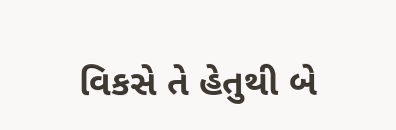વિકસે તે હેતુથી બે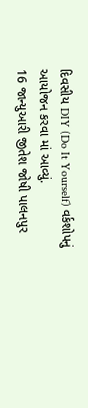દિવસીય DIY (Do It Yourself) વર્કશોપનું આયોજન કરવા માં આવ્યું.
16 જાન્યુઆરી જીતેશ જોષી પાલનપુર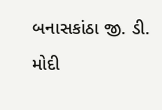બનાસકાંઠા જી. ડી. મોદી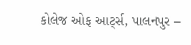કોલેજ ઓફ આર્ટ્સ, પાલનપુર –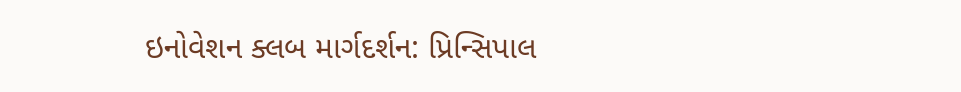ઇનોવેશન ક્લબ માર્ગદર્શન: પ્રિન્સિપાલ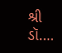શ્રી ડૉ.…